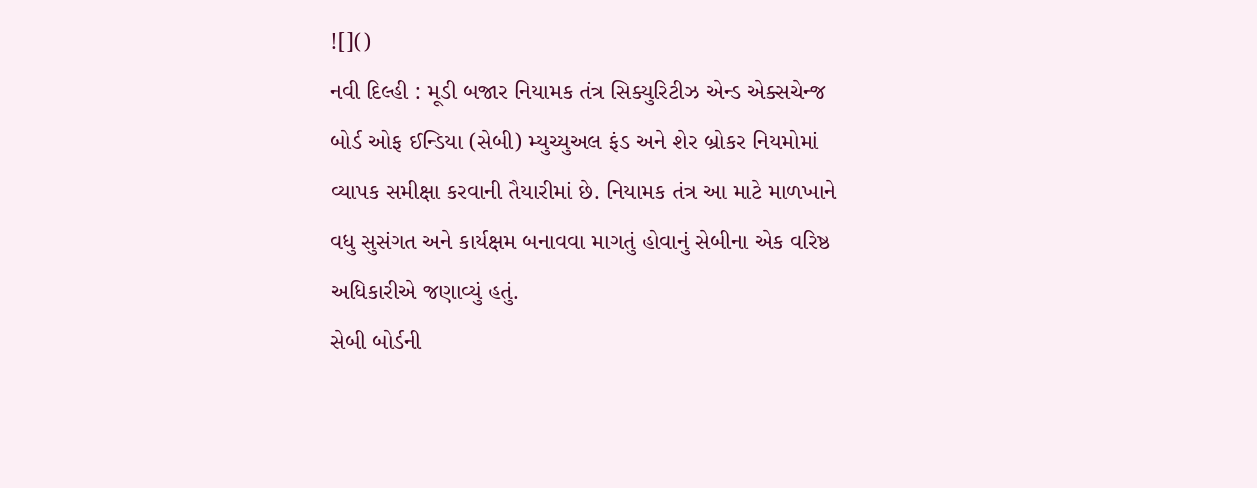![]()
નવી દિલ્હી : મૂડી બજાર નિયામક તંત્ર સિક્યુરિટીઝ એન્ડ એક્સચેન્જ બોર્ડ ઓફ ઈન્ડિયા (સેબી) મ્યુચ્યુઅલ ફંડ અને શેર બ્રોકર નિયમોમાં વ્યાપક સમીક્ષા કરવાની તૈયારીમાં છે. નિયામક તંત્ર આ માટે માળખાને વધુ સુસંગત અને કાર્યક્ષમ બનાવવા માગતું હોવાનું સેબીના એક વરિષ્ઠ અધિકારીએ જણાવ્યું હતું.
સેબી બોર્ડની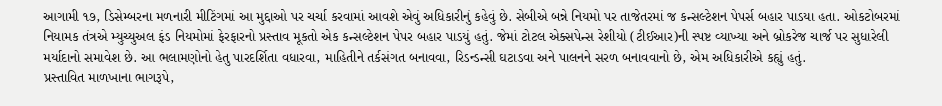આગામી ૧૭, ડિસેમ્બરના મળનારી મીટિંગમાં આ મુદ્દાઓ પર ચર્ચા કરવામાં આવશે એવું અધિકારીનું કહેવું છે. સેબીએ બન્ને નિયમો પર તાજેતરમાં જ કન્સલ્ટેશન પેપર્સ બહાર પાડયા હતા. ઓકટોબરમાં નિયામક તંત્રએ મ્યુચ્યુઅલ ફંડ નિયમોમાં ફેરફારનો પ્રસ્તાવ મૂકતો એક કન્સલ્ટેશન પેપર બહાર પાડયું હતું. જેમાં ટોટલ એક્સપેન્સ રેશીયો (ટીઈઆર)ની સ્પષ્ટ વ્યાખ્યા અને બ્રોકરેજ ચાર્જ પર સુધારેલી મર્યાદાનો સમાવેશ છે. આ ભલામણોનો હેતુ પારદર્શિતા વધારવા, માહિતીને તર્કસંગત બનાવવા, રિડન્ડન્સી ઘટાડવા અને પાલનને સરળ બનાવવાનો છે, એમ અધિકારીએ કહ્યું હતું.
પ્રસ્તાવિત માળખાના ભાગરૂપે,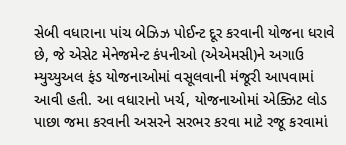સેબી વધારાના પાંચ બેઝિઝ પોઈન્ટ દૂર કરવાની યોજના ધરાવે છે, જે એસેટ મેનેજમેન્ટ કંપનીઓ (એએમસી)ને અગાઉ મ્યુચ્યુઅલ ફંડ યોજનાઓમાં વસૂલવાની મંજૂરી આપવામાં આવી હતી. આ વધારાનો ખર્ચ, યોજનાઓમાં એક્ઝિટ લોડ પાછા જમા કરવાની અસરને સરભર કરવા માટે રજૂ કરવામાં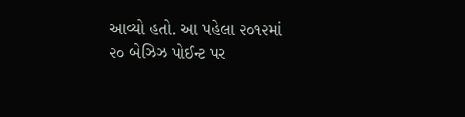આવ્યો હતો. આ પહેલા ૨૦૧૨માં ૨૦ બેઝિઝ પોઈન્ટ પર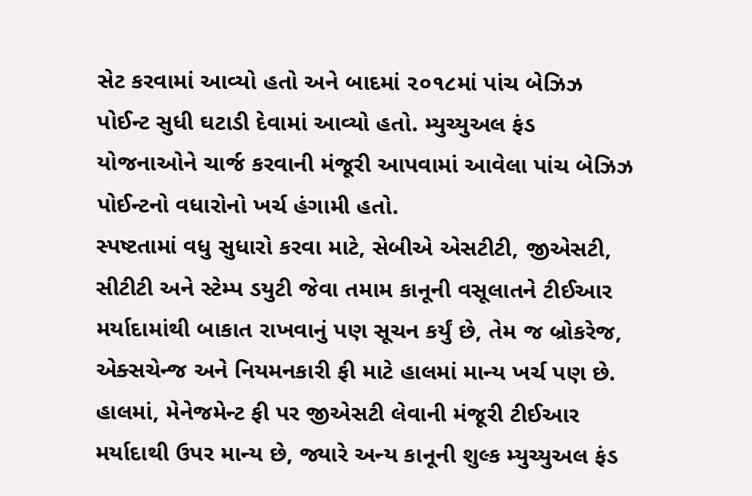સેટ કરવામાં આવ્યો હતો અને બાદમાં ૨૦૧૮માં પાંચ બેઝિઝ પોઈન્ટ સુધી ઘટાડી દેવામાં આવ્યો હતો. મ્યુચ્યુઅલ ફંડ યોજનાઓને ચાર્જ કરવાની મંજૂરી આપવામાં આવેલા પાંચ બેઝિઝ પોઈન્ટનો વધારોનો ખર્ચ હંગામી હતો.
સ્પષ્ટતામાં વધુ સુધારો કરવા માટે, સેબીએ એસટીટી, જીએસટી, સીટીટી અને સ્ટેમ્પ ડયુટી જેવા તમામ કાનૂની વસૂલાતને ટીઈઆર મર્યાદામાંથી બાકાત રાખવાનું પણ સૂચન કર્યું છે, તેમ જ બ્રોકરેજ, એક્સચેન્જ અને નિયમનકારી ફી માટે હાલમાં માન્ય ખર્ચ પણ છે. હાલમાં, મેનેજમેન્ટ ફી પર જીએસટી લેવાની મંજૂરી ટીઈઆર મર્યાદાથી ઉપર માન્ય છે, જ્યારે અન્ય કાનૂની શુલ્ક મ્યુચ્યુઅલ ફંડ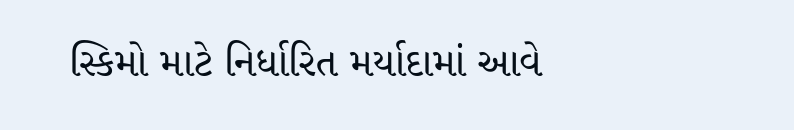સ્કિમો માટે નિર્ધારિત મર્યાદામાં આવે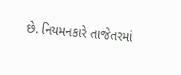છે. નિયમનકારે તાજેતરમાં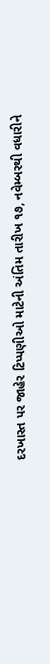દરખાસ્ત પર જાહેર ટિપ્પણીઓ માટેની અંતિમ તારીખ ૧૭, નવેમ્બરથી વધારીને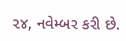૨૪, નવેમ્બર કરી છે.